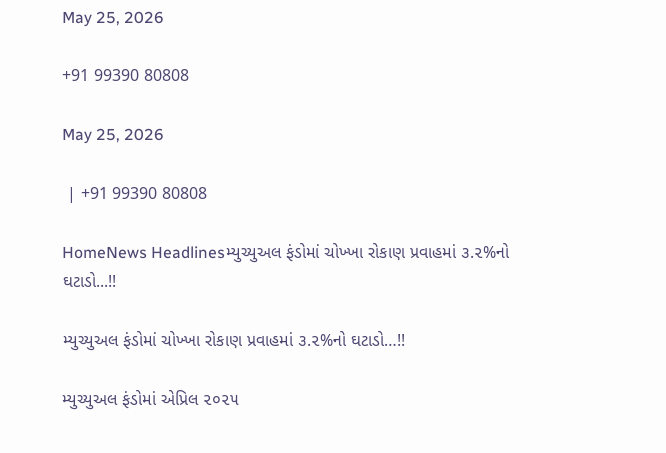May 25, 2026

+91 99390 80808

May 25, 2026

 | +91 99390 80808

HomeNews Headlinesમ્યુચ્યુઅલ ફંડોમાં ચોખ્ખા રોકાણ પ્રવાહમાં ૩.૨%નો ઘટાડો...!!

મ્યુચ્યુઅલ ફંડોમાં ચોખ્ખા રોકાણ પ્રવાહમાં ૩.૨%નો ઘટાડો…!!

મ્યુચ્યુઅલ ફંડોમાં એપ્રિલ ૨૦૨૫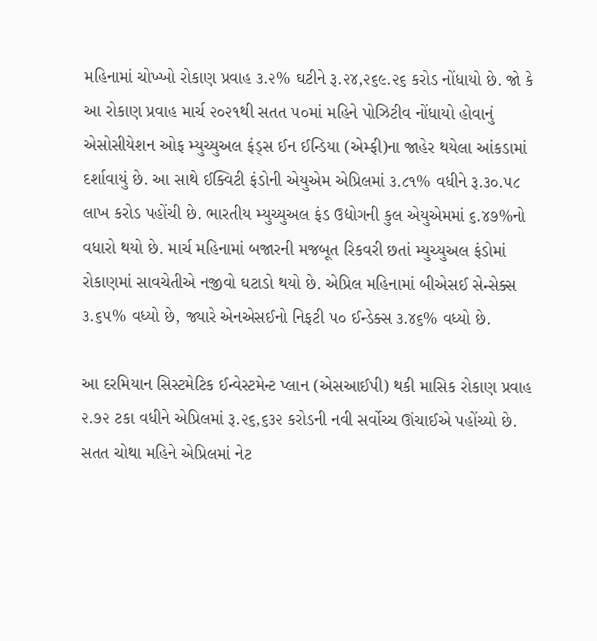મહિનામાં ચોખ્ખો રોકાણ પ્રવાહ ૩.૨% ઘટીને રૂ.૨૪,૨૬૯.૨૬ કરોડ નોંધાયો છે. જો કે આ રોકાણ પ્રવાહ માર્ચ ૨૦૨૧થી સતત ૫૦માં મહિને પોઝિટીવ નોંધાયો હોવાનું એસોસીયેશન ઓફ મ્યુચ્યુઅલ ફંડ્સ ઈન ઈન્ડિયા (એમ્ફી)ના જાહેર થયેલા આંકડામાં દર્શાવાયું છે. આ સાથે ઈક્વિટી ફંડોની એયુએમ એપ્રિલમાં ૩.૮૧% વધીને રૂ.૩૦.૫૮ લાખ કરોડ પહોંચી છે. ભારતીય મ્યુચ્યુઅલ ફંડ ઉદ્યોગની કુલ એયુએમમાં ૬.૪૭%નો વધારો થયો છે. માર્ચ મહિનામાં બજારની મજબૂત રિકવરી છતાં મ્યુચ્યુઅલ ફંડોમાં રોકાણમાં સાવચેતીએ નજીવો ઘટાડો થયો છે. એપ્રિલ મહિનામાં બીએસઈ સેન્સેક્સ ૩.૬૫% વધ્યો છે, જ્યારે એનએસઈનો નિફટી ૫૦ ઈન્ડેક્સ ૩.૪૬% વધ્યો છે.

આ દરમિયાન સિસ્ટમેટિક ઈન્વેસ્ટમેન્ટ પ્લાન (એસઆઈપી) થકી માસિક રોકાણ પ્રવાહ ૨.૭૨ ટકા વધીને એપ્રિલમાં રૂ.૨૬,૬૩૨ કરોડની નવી સર્વોચ્ચ ઊંચાઈએ પહોંચ્યો છે. સતત ચોથા મહિને એપ્રિલમાં નેટ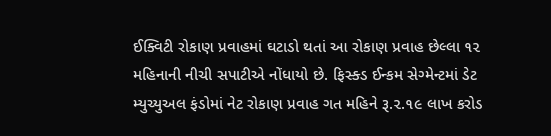ઈક્વિટી રોકાણ પ્રવાહમાં ઘટાડો થતાં આ રોકાણ પ્રવાહ છેલ્લા ૧૨ મહિનાની નીચી સપાટીએ નોંધાયો છે. ફિસ્ક્ડ ઈન્કમ સેગ્મેન્ટમાં ડેટ મ્યુચ્યુઅલ ફંડોમાં નેટ રોકાણ પ્રવાહ ગત મહિને રૂ.૨.૧૯ લાખ કરોડ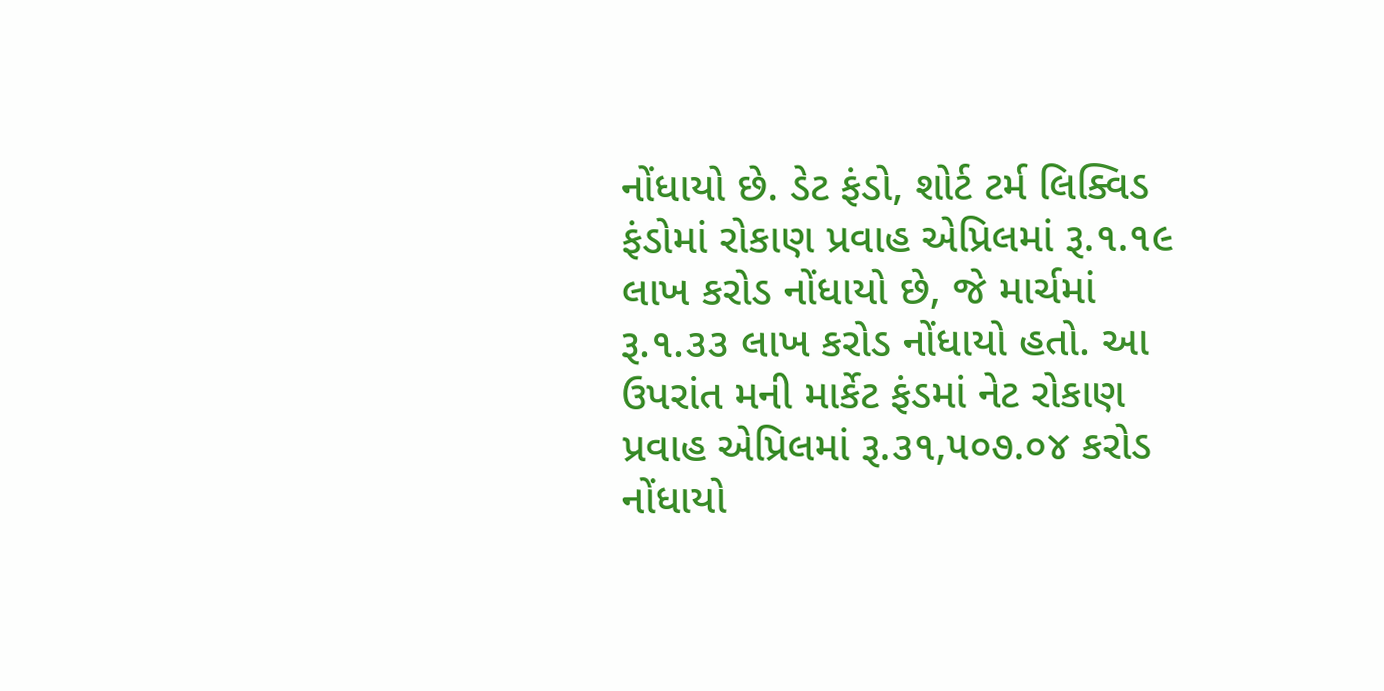નોંધાયો છે. ડેટ ફંડો, શોર્ટ ટર્મ લિક્વિડ ફંડોમાં રોકાણ પ્રવાહ એપ્રિલમાં રૂ.૧.૧૯ લાખ કરોડ નોંધાયો છે, જે માર્ચમાં રૂ.૧.૩૩ લાખ કરોડ નોંધાયો હતો. આ ઉપરાંત મની માર્કેટ ફંડમાં નેટ રોકાણ પ્રવાહ એપ્રિલમાં રૂ.૩૧,૫૦૭.૦૪ કરોડ નોંધાયો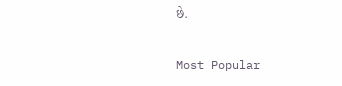છે.

Most Popular